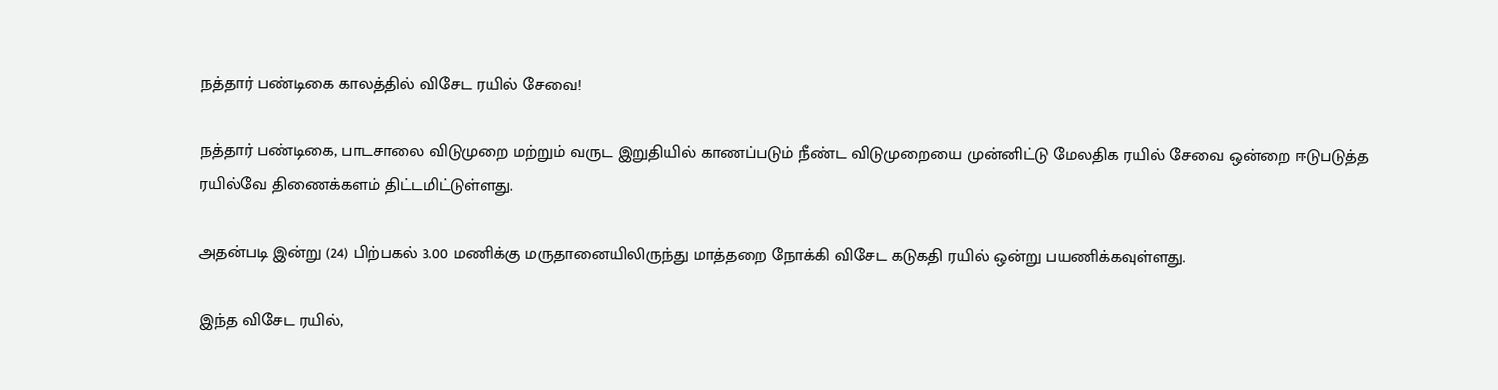நத்தார் பண்டிகை காலத்தில் விசேட ரயில் சேவை!

நத்தார் பண்டிகை, பாடசாலை விடுமுறை மற்றும் வருட இறுதியில் காணப்படும் நீண்ட விடுமுறையை முன்னிட்டு மேலதிக ரயில் சேவை ஒன்றை ஈடுபடுத்த ரயில்வே திணைக்களம் திட்டமிட்டுள்ளது.

அதன்படி இன்று (24) பிற்பகல் 3.00 மணிக்கு மருதானையிலிருந்து மாத்தறை நோக்கி விசேட கடுகதி ரயில் ஒன்று பயணிக்கவுள்ளது.

இந்த விசேட ரயில்,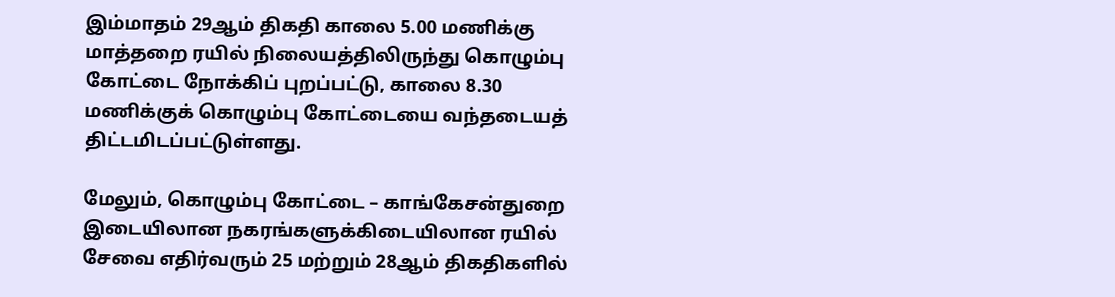இம்மாதம் 29ஆம் திகதி காலை 5.00 மணிக்கு மாத்தறை ரயில் நிலையத்திலிருந்து கொழும்பு கோட்டை நோக்கிப் புறப்பட்டு, காலை 8.30 மணிக்குக் கொழும்பு கோட்டையை வந்தடையத் திட்டமிடப்பட்டுள்ளது.

மேலும், கொழும்பு கோட்டை – காங்கேசன்துறை இடையிலான நகரங்களுக்கிடையிலான ரயில் சேவை எதிர்வரும் 25 மற்றும் 28ஆம் திகதிகளில்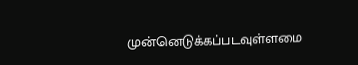முன்னெடுக்கப்படவுள்ளமை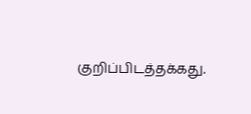குறிப்பிடத்தக்கது.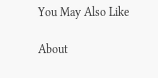You May Also Like

About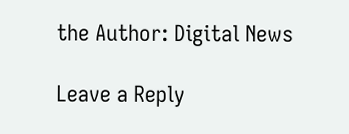the Author: Digital News

Leave a Reply